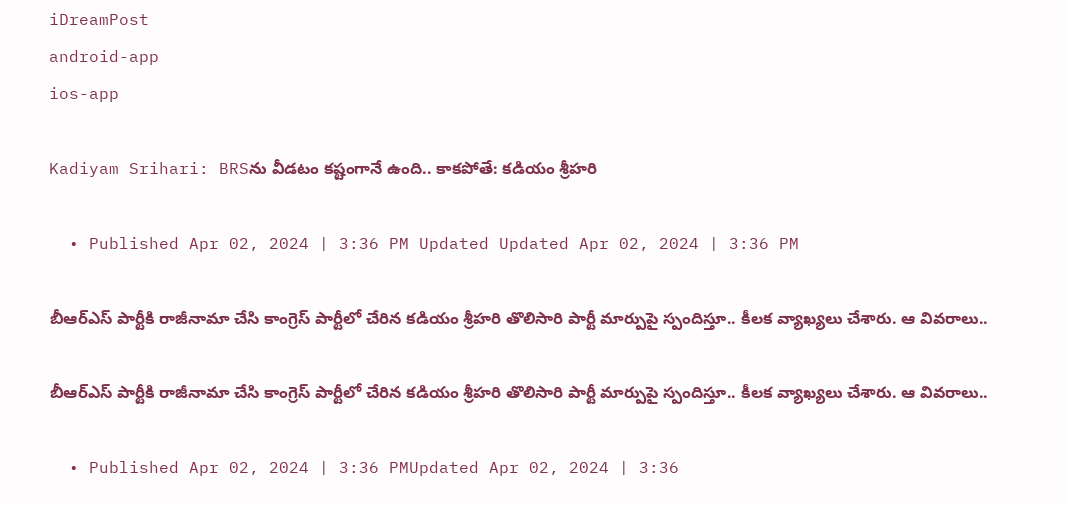iDreamPost
android-app
ios-app

Kadiyam Srihari: BRSను వీడటం కష్టంగానే ఉంది.. కాకపోతే: కడియం శ్రీహరి

  • Published Apr 02, 2024 | 3:36 PM Updated Updated Apr 02, 2024 | 3:36 PM

బీఆర్ఎస్ పార్టీకి రాజీనామా చేసి కాంగ్రెస్ పార్టీలో చేరిన కడియం శ్రీహరి తొలిసారి పార్టీ మార్పుపై స్పందిస్తూ.. కీలక వ్యాఖ్యలు చేశారు. ఆ వివరాలు..

బీఆర్ఎస్ పార్టీకి రాజీనామా చేసి కాంగ్రెస్ పార్టీలో చేరిన కడియం శ్రీహరి తొలిసారి పార్టీ మార్పుపై స్పందిస్తూ.. కీలక వ్యాఖ్యలు చేశారు. ఆ వివరాలు..

  • Published Apr 02, 2024 | 3:36 PMUpdated Apr 02, 2024 | 3:36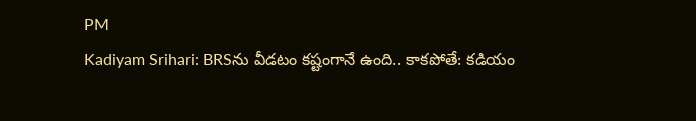PM
Kadiyam Srihari: BRSను వీడటం కష్టంగానే ఉంది.. కాకపోతే: కడియం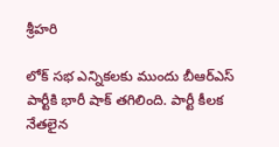శ్రీహరి

లోక్ సభ ఎన్నికలకు ముందు బీఆర్ఎస్ పార్టీకి భారీ షాక్ తగిలింది. పార్టీ కీలక నేతలైన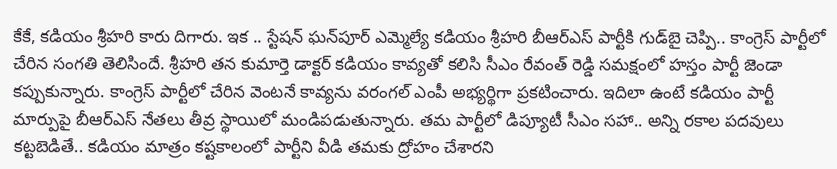కేకే, కడియం శ్రీహరి కారు దిగారు. ఇక .. స్టేషన్ ఘన్‌పూర్ ఎమ్మెల్యే కడియం శ్రీహరి బీఆర్ఎస్ పార్టీకి గుడ్‌బై చెప్పి.. కాంగ్రెస్ పార్టీలో చేరిన సంగతి తెలిసిందే. శ్రీహరి తన కుమార్తె డాక్టర్ కడియం కావ్యతో కలిసి సీఎం రేవంత్ రెడ్డి సమక్షంలో హస్తం పార్టీ జెండా కప్పుకున్నారు. కాంగ్రెస్ పార్టీలో చేరిన వెంటనే కావ్యను వరంగల్ ఎంపీ అభ్యర్థిగా ప్రకటించారు. ఇదిలా ఉంటే కడియం పార్టీ మార్పుపై బీఆర్ఎస్ నేతలు తీవ్ర స్థాయిలో మండిపడుతున్నారు. తమ పార్టీలో డిప్యూటీ సీఎం సహా.. అన్ని రకాల పదవులు కట్టబెడితే.. కడియం మాత్రం కష్టకాలంలో పార్టీని వీడి తమకు ద్రోహం చేశారని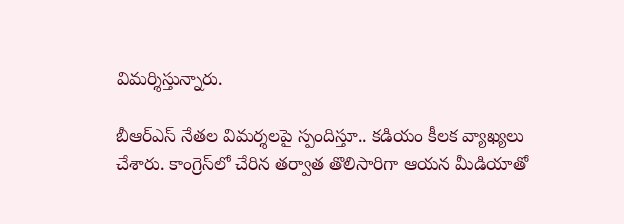విమర్శిస్తున్నారు.

బీఆర్ఎస్ నేతల విమర్శలపై స్పందిస్తూ.. కడియం కీలక వ్యాఖ్యలు చేశారు. కాంగ్రెస్‌లో చేరిన తర్వాత తొలిసారిగా ఆయన మీడియాతో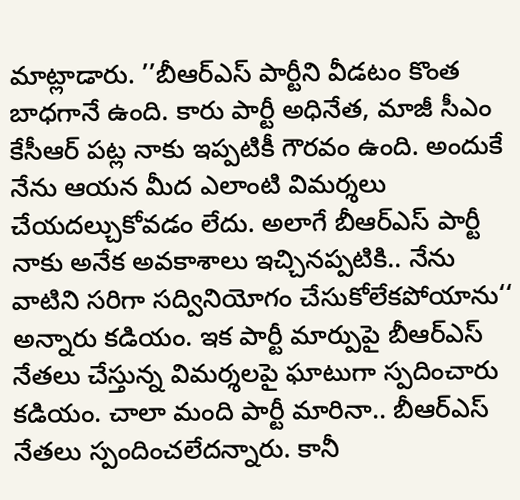మాట్లాడారు. ’’బీఆర్ఎస్ పార్టీని వీడటం కొంత బాధగానే ఉంది. కారు పార్టీ అధినేత, మాజీ సీఎం కేసీఆర్ పట్ల నాకు ఇప్పటికీ గౌరవం ఉంది. అందుకే నేను ఆయన మీద ఎలాంటి విమర్శలు చేయదల్చుకోవడం లేదు. అలాగే బీఆర్ఎస్ పార్టీ నాకు అనేక అవకాశాలు ఇచ్చినప్పటికి.. నేను వాటిని సరిగా సద్వినియోగం చేసుకోలేకపోయాను‘‘ అన్నారు కడియం. ఇక పార్టీ మార్పుపై బీఆర్ఎస్ నేతలు చేస్తున్న విమర్శలపై ఘాటుగా స్పదించారు కడియం. చాలా మంది పార్టీ మారినా.. బీఆర్ఎస్ నేతలు స్పందించలేదన్నారు. కానీ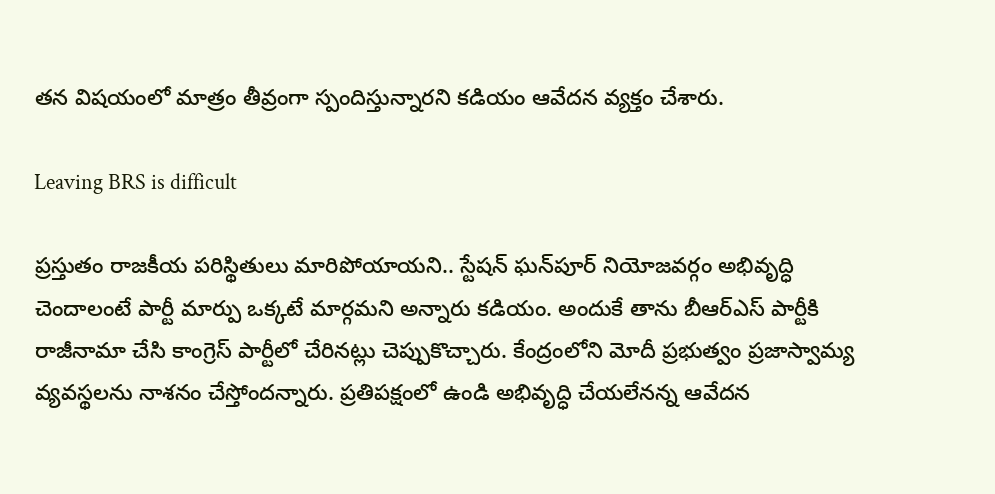తన విషయంలో మాత్రం తీవ్రంగా స్పందిస్తున్నారని కడియం ఆవేదన వ్యక్తం చేశారు.

Leaving BRS is difficult

ప్రస్తుతం రాజకీయ పరిస్థితులు మారిపోయాయని.. స్టేషన్ ఘన్‌పూర్ నియోజవర్గం అభివృద్ధి చెందాలంటే పార్టీ మార్పు ఒక్కటే మార్గమని అన్నారు కడియం. అందుకే తాను బీఆర్ఎస్ పార్టీకి రాజీనామా చేసి కాంగ్రెస్ పార్టీలో చేరినట్లు చెప్పుకొచ్చారు. కేంద్రంలోని మోదీ ప్రభుత్వం ప్రజాస్వామ్య వ్యవస్థలను నాశనం చేస్తోందన్నారు. ప్రతిపక్షంలో ఉండి అభివృద్ధి చేయలేనన్న ఆవేదన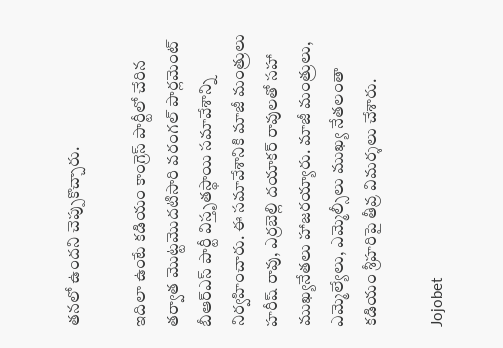తనలో ఉందని చెప్పుకొచ్చారు.

ఇదిలా ఉంటే కడియం కాంగ్రెస్ పార్టీలో చేరిన తర్వాత మొట్టమొదటిసారి వరంగల్ పార్లమెంట్ బీఆర్ఎస్ పార్టీ విస్తృతస్థాయి సమావేశాన్ని నిర్వహించారు. ఈ సమావేశానికి మాజీ మంత్రులు హరీష్ రావు, ఎర్రబెల్లి దయాకర్ రావులతో సహా ముఖ్యనేతలు హాజరయ్యారు. మాజీ మంత్రులు, ఎమ్మెల్యేలు, ఎమ్మెల్సీలు ముఖ్య నేతలంతా కడియం శ్రీహరిపై తీవ్ర విమర్శలు చేశారు.

Jojobet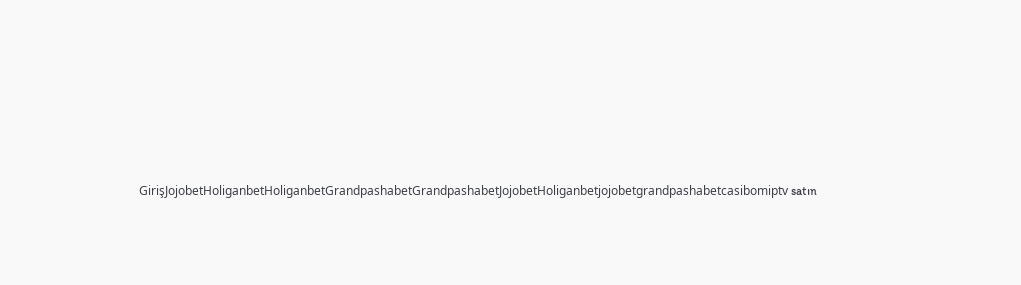GirişJojobetHoliganbetHoliganbetGrandpashabetGrandpashabetJojobetHoliganbetjojobetgrandpashabetcasibomiptv satın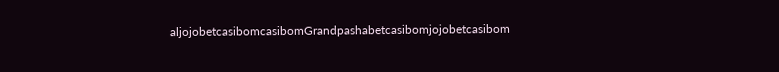aljojobetcasibomcasibomGrandpashabetcasibomjojobetcasibom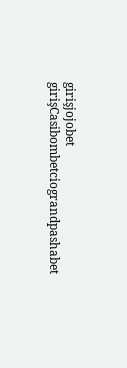girişjojobet girişCasibombetciograndpashabet